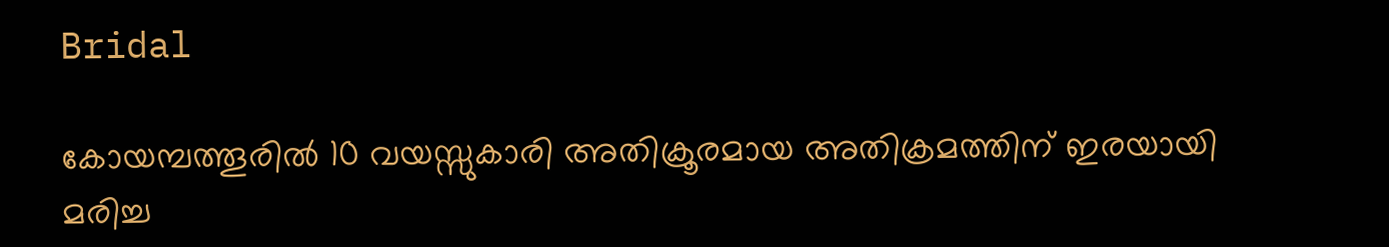Bridal

കോയമ്പത്തൂരില്‍ 10 വയസ്സുകാരി അതിക്രൂരമായ അതിക്രമത്തിന് ഇരയായി മരിച്ച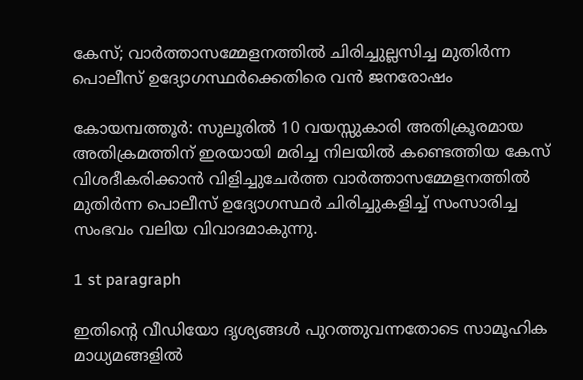കേസ്; വാര്‍ത്താസമ്മേളനത്തില്‍ ചിരിച്ചുല്ലസിച്ച മുതിര്‍ന്ന പൊലീസ് ഉദ്യോഗസ്ഥര്‍ക്കെതിരെ വൻ ജനരോഷം

കോയമ്പത്തൂർ: സുലൂരില്‍ 10 വയസ്സുകാരി അതിക്രൂരമായ അതിക്രമത്തിന് ഇരയായി മരിച്ച നിലയില്‍ കണ്ടെത്തിയ കേസ് വിശദീകരിക്കാൻ വിളിച്ചുചേർത്ത വാർത്താസമ്മേളനത്തില്‍ മുതിർന്ന പൊലീസ് ഉദ്യോഗസ്ഥർ ചിരിച്ചുകളിച്ച്‌ സംസാരിച്ച സംഭവം വലിയ വിവാദമാകുന്നു.

1 st paragraph

ഇതിന്റെ വീഡിയോ ദൃശ്യങ്ങള്‍ പുറത്തുവന്നതോടെ സാമൂഹിക മാധ്യമങ്ങളില്‍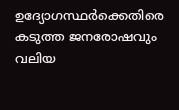ഉദ്യോഗസ്ഥർക്കെതിരെ കടുത്ത ജനരോഷവും വലിയ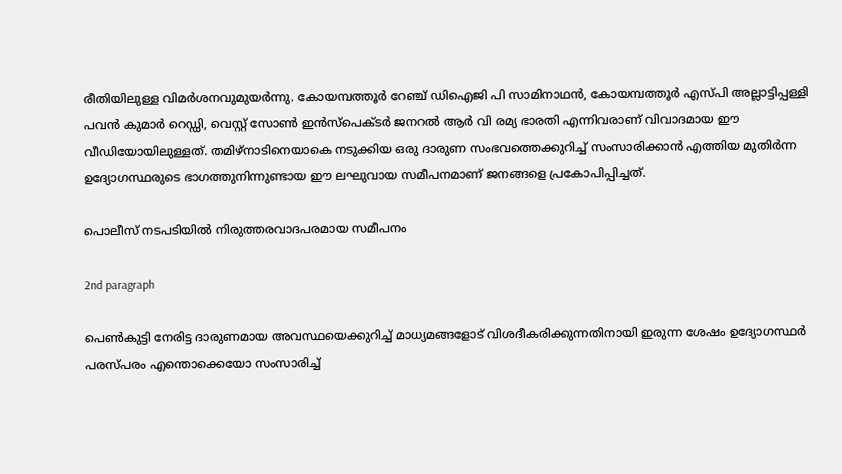രീതിയിലുള്ള വിമർശനവുമുയർന്നു. കോയമ്പത്തൂർ റേഞ്ച് ഡിഐജി പി സാമിനാഥൻ, കോയമ്പത്തൂർ എസ്പി അല്ലാട്ടിപ്പള്ളി പവൻ കുമാർ റെഡ്ഡി, വെസ്റ്റ് സോണ്‍ ഇൻസ്പെക്ടർ ജനറല്‍ ആർ വി രമ്യ ഭാരതി എന്നിവരാണ് വിവാദമായ ഈ വീഡിയോയിലുള്ളത്. തമിഴ്നാടിനെയാകെ നടുക്കിയ ഒരു ദാരുണ സംഭവത്തെക്കുറിച്ച്‌ സംസാരിക്കാൻ എത്തിയ മുതിർന്ന ഉദ്യോഗസ്ഥരുടെ ഭാഗത്തുനിന്നുണ്ടായ ഈ ലഘുവായ സമീപനമാണ് ജനങ്ങളെ പ്രകോപിപ്പിച്ചത്.

പൊലീസ് നടപടിയില്‍ നിരുത്തരവാദപരമായ സമീപനം

2nd paragraph

പെണ്‍കുട്ടി നേരിട്ട ദാരുണമായ അവസ്ഥയെക്കുറിച്ച്‌ മാധ്യമങ്ങളോട് വിശദീകരിക്കുന്നതിനായി ഇരുന്ന ശേഷം ഉദ്യോഗസ്ഥർ പരസ്പരം എന്തൊക്കെയോ സംസാരിച്ച്‌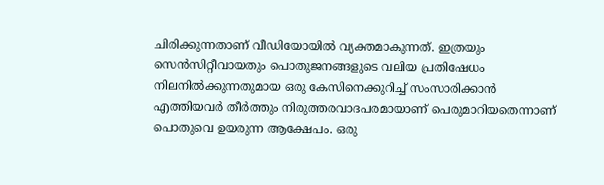ചിരിക്കുന്നതാണ് വീഡിയോയില്‍ വ്യക്തമാകുന്നത്. ഇത്രയും സെൻസിറ്റീവായതും പൊതുജനങ്ങളുടെ വലിയ പ്രതിഷേധം നിലനില്‍ക്കുന്നതുമായ ഒരു കേസിനെക്കുറിച്ച്‌ സംസാരിക്കാൻ എത്തിയവർ തീർത്തും നിരുത്തരവാദപരമായാണ് പെരുമാറിയതെന്നാണ് പൊതുവെ ഉയരുന്ന ആക്ഷേപം. ഒരു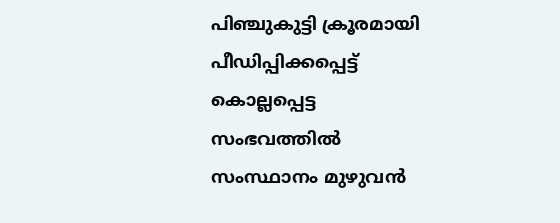പിഞ്ചുകുട്ടി ക്രൂരമായി പീഡിപ്പിക്കപ്പെട്ട് കൊല്ലപ്പെട്ട സംഭവത്തില്‍ സംസ്ഥാനം മുഴുവൻ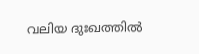വലിയ ദുഃഖത്തില്‍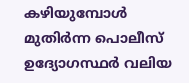കഴിയുമ്പോള്‍ മുതിർന്ന പൊലീസ് ഉദ്യോഗസ്ഥർ വലിയ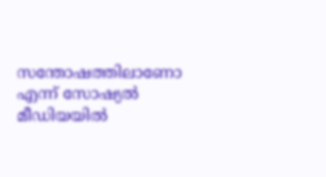സന്തോഷത്തിലാണോ എന്ന് സോഷ്യല്‍ മീഡിയയില്‍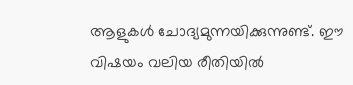ആളുകള്‍ ചോദ്യമുന്നയിക്കുന്നുണ്ട്. ഈ വിഷയം വലിയ രീതിയില്‍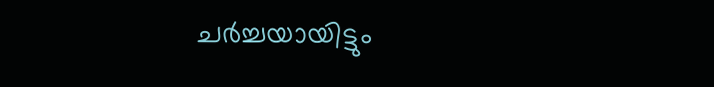ചർച്ചയായിട്ടും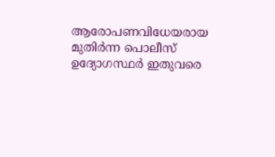ആരോപണവിധേയരായ മുതിർന്ന പൊലീസ് ഉദ്യോഗസ്ഥർ ഇതുവരെ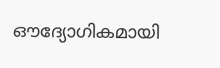ഔദ്യോഗികമായി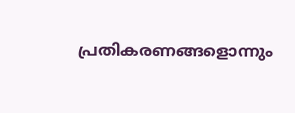പ്രതികരണങ്ങളൊന്നും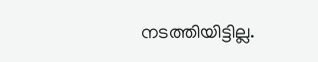നടത്തിയിട്ടില്ല.